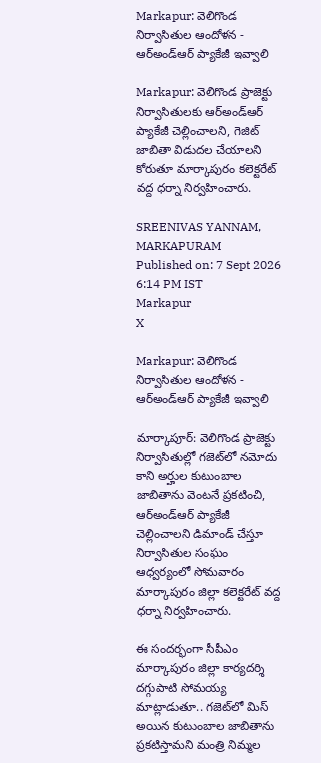Markapur: వెలిగొండ నిర్వాసితుల ఆందోళన - ఆర్‌అండ్‌ఆర్ ప్యాకేజీ ఇవ్వాలి

Markapur: వెలిగొండ ప్రాజెక్టు నిర్వాసితులకు ఆర్‌అండ్‌ఆర్ ప్యాకేజీ చెల్లించాలని, గెజిట్ జాబితా విడుదల చేయాలని కోరుతూ మార్కాపురం కలెక్టరేట్ వద్ద ధర్నా నిర్వహించారు.

SREENIVAS YANNAM, MARKAPURAM
Published on: 7 Sept 2026 6:14 PM IST
Markapur
X

Markapur: వెలిగొండ నిర్వాసితుల ఆందోళన - ఆర్‌అండ్‌ఆర్ ప్యాకేజీ ఇవ్వాలి

మార్కాపూర్: వెలిగొండ ప్రాజెక్టు నిర్వాసితుల్లో గజెట్‌లో నమోదు కాని అర్హుల కుటుంబాల జాబితాను వెంటనే ప్రకటించి, ఆర్‌అండ్‌ఆర్ ప్యాకేజీ చెల్లించాలని డిమాండ్ చేస్తూ నిర్వాసితుల సంఘం ఆధ్వర్యంలో సోమవారం మార్కాపురం జిల్లా కలెక్టరేట్ వద్ద ధర్నా నిర్వహించారు.

ఈ సందర్భంగా సీపీఎం మార్కాపురం జిల్లా కార్యదర్శి దగ్గుపాటి సోమయ్య మాట్లాడుతూ.. గజెట్‌లో మిస్ అయిన కుటుంబాల జాబితాను ప్రకటిస్తామని మంత్రి నిమ్మల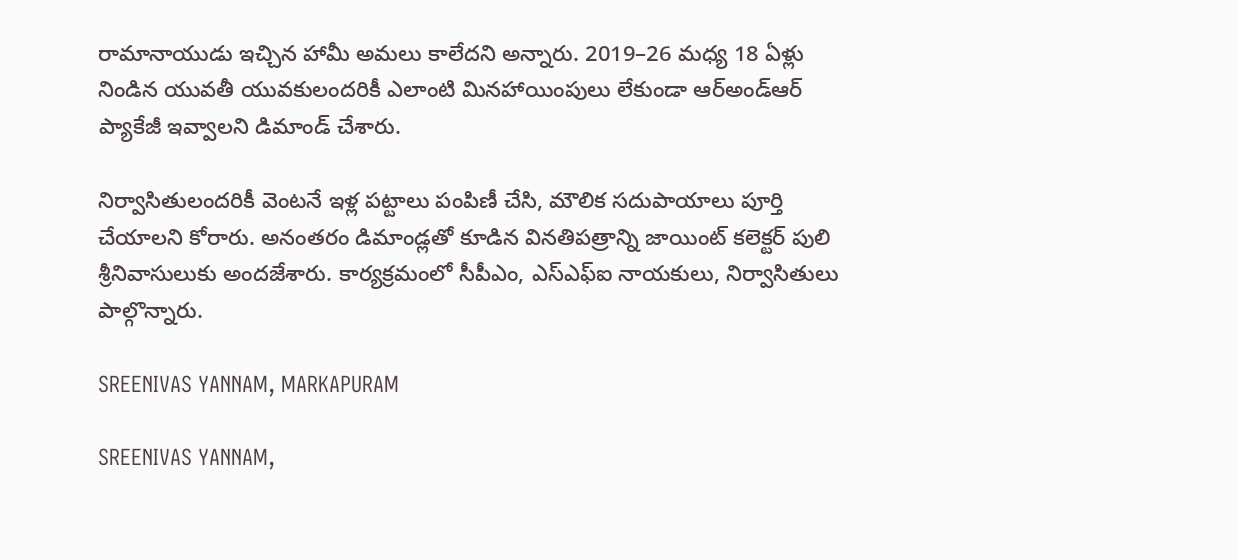రామానాయుడు ఇచ్చిన హామీ అమలు కాలేదని అన్నారు. 2019–26 మధ్య 18 ఏళ్లు నిండిన యువతీ యువకులందరికీ ఎలాంటి మినహాయింపులు లేకుండా ఆర్‌అండ్‌ఆర్ ప్యాకేజీ ఇవ్వాలని డిమాండ్ చేశారు.

నిర్వాసితులందరికీ వెంటనే ఇళ్ల పట్టాలు పంపిణీ చేసి, మౌలిక సదుపాయాలు పూర్తి చేయాలని కోరారు. అనంతరం డిమాండ్లతో కూడిన వినతిపత్రాన్ని జాయింట్ కలెక్టర్ పులి శ్రీనివాసులుకు అందజేశారు. కార్యక్రమంలో సీపీఎం, ఎస్‌ఎఫ్‌ఐ నాయకులు, నిర్వాసితులు పాల్గొన్నారు.

SREENIVAS YANNAM, MARKAPURAM

SREENIVAS YANNAM,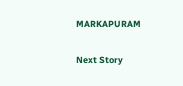MARKAPURAM

Next Story